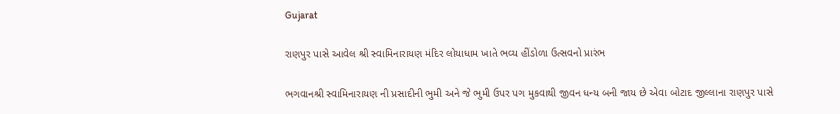Gujarat

રાણપુર પાસે આવેલ શ્રી સ્વામિનારાયણ મંદિર લોયાધામ ખાતે ભવ્ય હીંડોળા ઉત્સવનો પ્રારંભ

ભગવાનશ્રી સ્વામિનારાયણ ની પ્રસાદીની ભુમી અને જે ભુમી ઉપર પગ મુકવાથી જીવન ધન્ય બની જાય છે એવા બોટાદ જીલ્લાના રાણપુર પાસે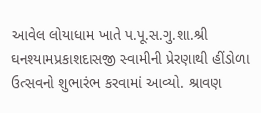આવેલ લોયાધામ ખાતે પ.પૂ.સ.ગુ.શા.શ્રી ઘનશ્યામપ્રકાશદાસજી સ્વામીની પ્રેરણાથી હીંડોળા ઉત્સવનો શુભારંભ કરવામાં આવ્યો. શ્રાવણ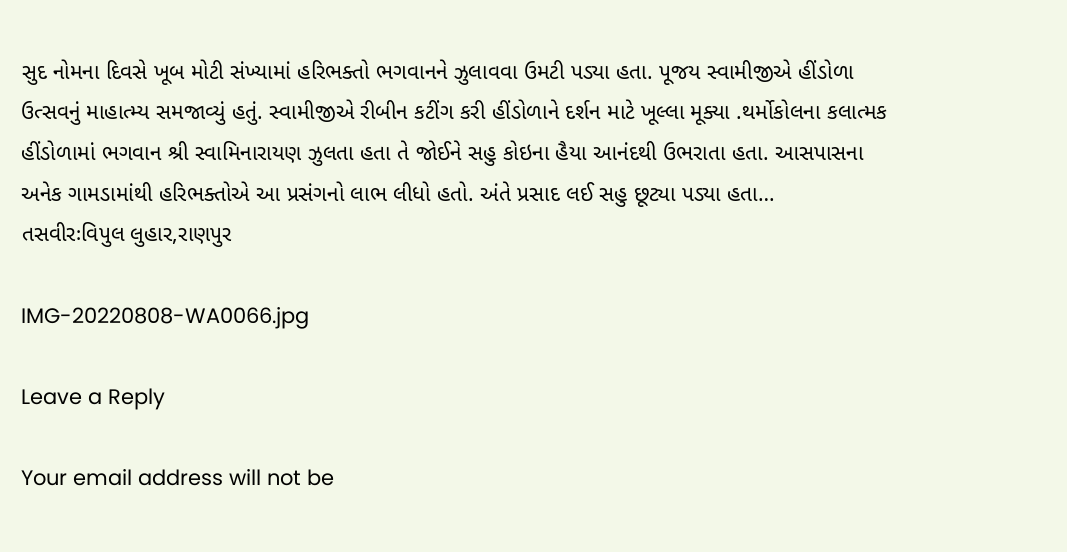સુદ નોમના દિવસે ખૂબ મોટી સંખ્યામાં હરિભક્તો ભગવાનને ઝુલાવવા ઉમટી પડ્યા હતા. પૂજય સ્વામીજીએ હીંડોળા ઉત્સવનું માહાત્મ્ય સમજાવ્યું હતું. સ્વામીજીએ રીબીન કટીંગ કરી હીંડોળાને દર્શન માટે ખૂલ્લા મૂક્યા .થર્મોકોલના કલાત્મક હીંડોળામાં ભગવાન શ્રી સ્વામિનારાયણ ઝુલતા હતા તે જોઈને સહુ કોઇના હૈયા આનંદથી ઉભરાતા હતા. આસપાસના અનેક ગામડામાંથી હરિભક્તોએ આ પ્રસંગનો લાભ લીધો હતો. અંતે પ્રસાદ લઈ સહુ છૂટ્યા પડ્યા હતા…
તસવીરઃવિપુલ લુહાર,રાણપુર

IMG-20220808-WA0066.jpg

Leave a Reply

Your email address will not be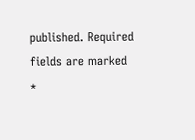published. Required fields are marked *